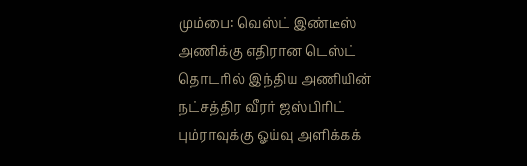மும்பை: வெஸ்ட் இண்டீஸ் அணிக்கு எதிரான டெஸ்ட் தொடரில் இந்திய அணியின் நட்சத்திர வீரர் ஜஸ்பிரிட் பும்ராவுக்கு ஓய்வு அளிக்கக்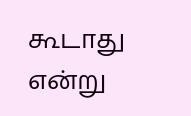கூடாது என்று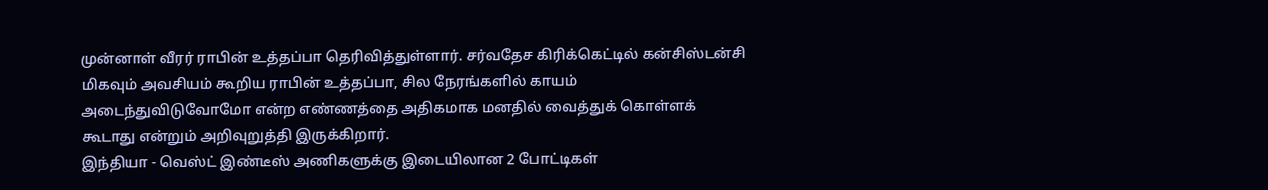முன்னாள் வீரர் ராபின் உத்தப்பா தெரிவித்துள்ளார். சர்வதேச கிரிக்கெட்டில் கன்சிஸ்டன்சி மிகவும் அவசியம் கூறிய ராபின் உத்தப்பா, சில நேரங்களில் காயம் அடைந்துவிடுவோமோ என்ற எண்ணத்தை அதிகமாக மனதில் வைத்துக் கொள்ளக் கூடாது என்றும் அறிவுறுத்தி இருக்கிறார்.
இந்தியா - வெஸ்ட் இண்டீஸ் அணிகளுக்கு இடையிலான 2 போட்டிகள்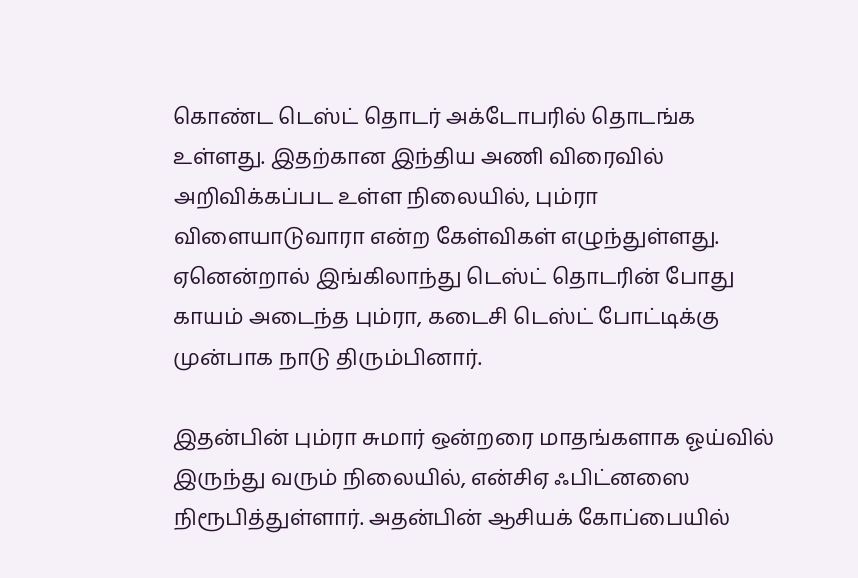கொண்ட டெஸ்ட் தொடர் அக்டோபரில் தொடங்க உள்ளது. இதற்கான இந்திய அணி விரைவில் அறிவிக்கப்பட உள்ள நிலையில், பும்ரா விளையாடுவாரா என்ற கேள்விகள் எழுந்துள்ளது. ஏனென்றால் இங்கிலாந்து டெஸ்ட் தொடரின் போது காயம் அடைந்த பும்ரா, கடைசி டெஸ்ட் போட்டிக்கு முன்பாக நாடு திரும்பினார்.

இதன்பின் பும்ரா சுமார் ஒன்றரை மாதங்களாக ஓய்வில் இருந்து வரும் நிலையில், என்சிஏ ஃபிட்னஸை நிரூபித்துள்ளார். அதன்பின் ஆசியக் கோப்பையில்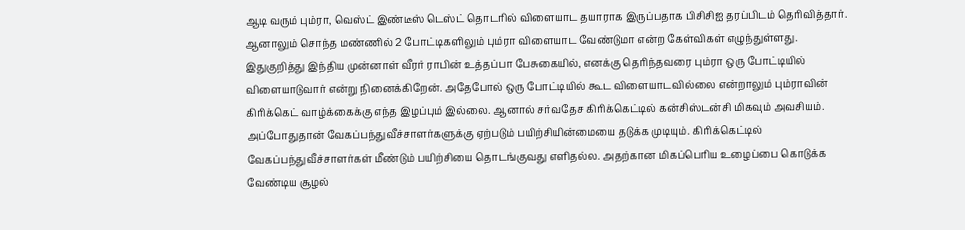ஆடி வரும் பும்ரா, வெஸ்ட் இண்டீஸ் டெஸ்ட் தொடரில் விளையாட தயாராக இருப்பதாக பிசிசிஐ தரப்பிடம் தெரிவித்தார். ஆனாலும் சொந்த மண்ணில் 2 போட்டிகளிலும் பும்ரா விளையாட வேண்டுமா என்ற கேள்விகள் எழுந்துள்ளது.
இதுகுறித்து இந்திய முன்னாள் வீரர் ராபின் உத்தப்பா பேசுகையில், எனக்கு தெரிந்தவரை பும்ரா ஒரு போட்டியில் விளையாடுவார் என்று நினைக்கிறேன். அதேபோல் ஒரு போட்டியில் கூட விளையாடவில்லை என்றாலும் பும்ராவின் கிரிக்கெட் வாழ்க்கைக்கு எந்த இழப்பும் இல்லை. ஆனால் சர்வதேச கிரிக்கெட்டில் கன்சிஸ்டன்சி மிகவும் அவசியம்.
அப்போதுதான் வேகப்பந்துவீச்சாளர்களுக்கு ஏற்படும் பயிற்சியின்மையை தடுக்க முடியும். கிரிக்கெட்டில் வேகப்பந்துவீச்சாளர்கள் மீண்டும் பயிற்சியை தொடங்குவது எளிதல்ல. அதற்கான மிகப்பெரிய உழைப்பை கொடுக்க வேண்டிய சூழல்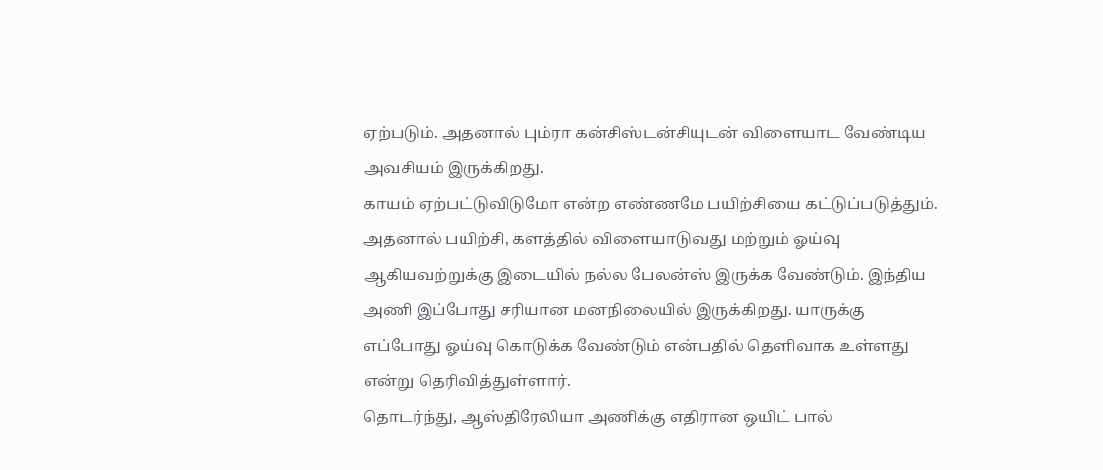ஏற்படும். அதனால் பும்ரா கன்சிஸ்டன்சியுடன் விளையாட வேண்டிய அவசியம் இருக்கிறது.
காயம் ஏற்பட்டுவிடுமோ என்ற எண்ணமே பயிற்சியை கட்டுப்படுத்தும். அதனால் பயிற்சி, களத்தில் விளையாடுவது மற்றும் ஓய்வு ஆகியவற்றுக்கு இடையில் நல்ல பேலன்ஸ் இருக்க வேண்டும். இந்திய அணி இப்போது சரியான மனநிலையில் இருக்கிறது. யாருக்கு எப்போது ஓய்வு கொடுக்க வேண்டும் என்பதில் தெளிவாக உள்ளது என்று தெரிவித்துள்ளார்.
தொடர்ந்து, ஆஸ்திரேலியா அணிக்கு எதிரான ஒயிட் பால்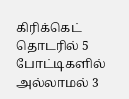கிரிக்கெட் தொடரில் 5 போட்டிகளில் அல்லாமல் 3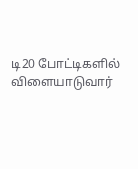டி20 போட்டிகளில் விளையாடுவார்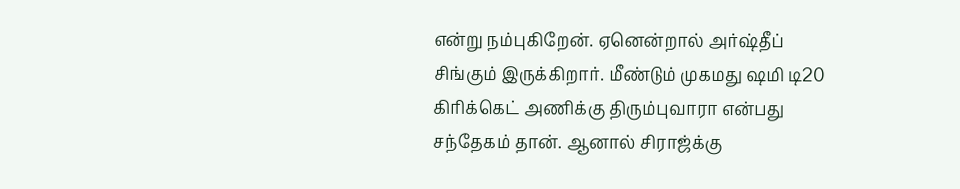என்று நம்புகிறேன். ஏனென்றால் அர்ஷ்தீப் சிங்கும் இருக்கிறார். மீண்டும் முகமது ஷமி டி20 கிரிக்கெட் அணிக்கு திரும்புவாரா என்பது சந்தேகம் தான். ஆனால் சிராஜ்க்கு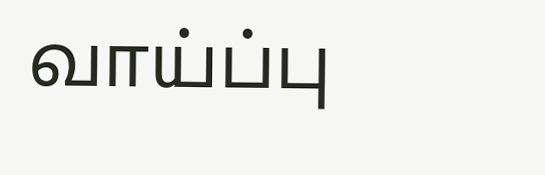வாய்ப்பு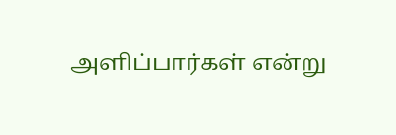அளிப்பார்கள் என்று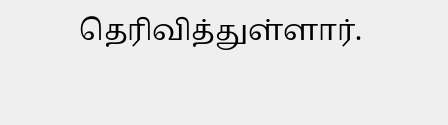தெரிவித்துள்ளார்.